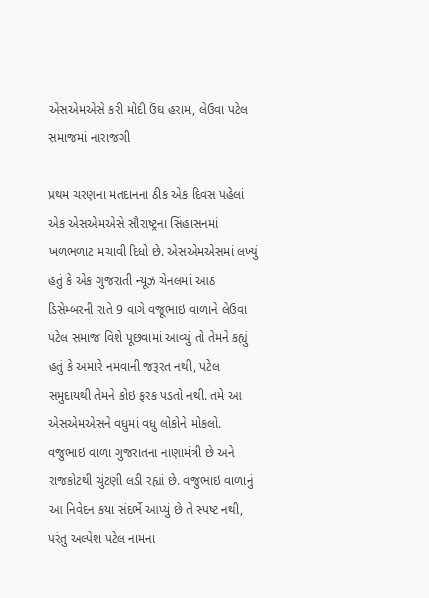એસએમએસે કરી મોદી ઉંઘ હરામ, લેઉવા પટેલ સમાજમાં નારાજગી

પ્રથમ ચરણના મતદાનના ઠીક એક દિવસ પહેલાં એક એસએમએસે સૌરાષ્ટ્રના સિંહાસનમાં ખળભળાટ મચાવી દિધો છે. એસએમએસમાં લખ્યું હતું કે એક ગુજરાતી ન્યૂઝ ચેનલમાં આઠ ડિસેમ્બરની રાતે 9 વાગે વજૂભાઇ વાળાને લેઉવા પટેલ સમાજ વિશે પૂછવામાં આવ્યું તો તેમને કહ્યું હતું કે અમારે નમવાની જરૂરત નથી, પટેલ સમુદાયથી તેમને કોઇ ફરક પડતો નથી. તમે આ એસએમએસને વધુમાં વધુ લોકોને મોકલો.
વજુભાઇ વાળા ગુજરાતના નાણામંત્રી છે અને રાજકોટથી ચુંટણી લડી રહ્યાં છે. વજુભાઇ વાળાનું આ નિવેદન કયા સંદર્ભે આપ્યું છે તે સ્પષ્ટ નથી, પરંતુ અલ્પેશ પટેલ નામના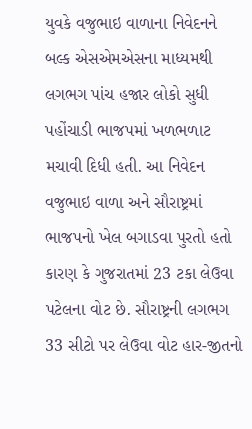યુવકે વજુભાઇ વાળાના નિવેદનને બલ્ક એસએમએસના માધ્યમથી લગભગ પાંચ હજાર લોકો સુધી પહોંચાડી ભાજપમાં ખળભળાટ મચાવી દિધી હતી. આ નિવેદન વજુભાઇ વાળા અને સૌરાષ્ટ્રમાં ભાજપનો ખેલ બગાડવા પુરતો હતો કારણ કે ગુજરાતમાં 23 ટકા લેઉવા પટેલના વોટ છે. સૌરાષ્ટ્રની લગભગ 33 સીટો પર લેઉવા વોટ હાર-જીતનો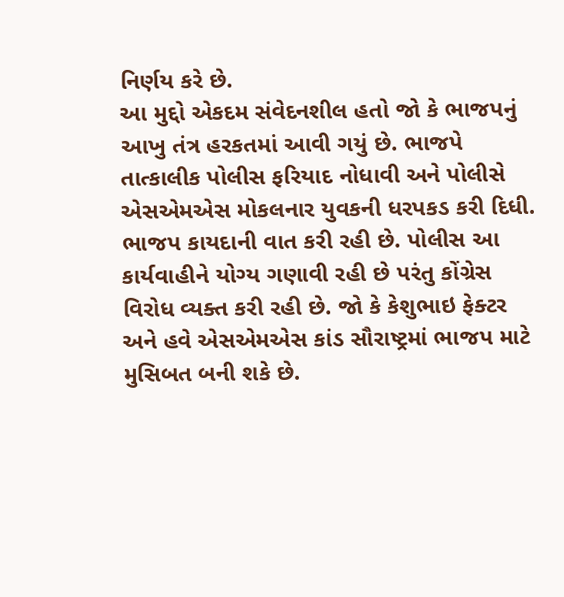નિર્ણય કરે છે.
આ મુદ્દો એકદમ સંવેદનશીલ હતો જો કે ભાજપનું આખુ તંત્ર હરકતમાં આવી ગયું છે. ભાજપે તાત્કાલીક પોલીસ ફરિયાદ નોધાવી અને પોલીસે એસએમએસ મોકલનાર યુવકની ધરપકડ કરી દિધી. ભાજપ કાયદાની વાત કરી રહી છે. પોલીસ આ કાર્યવાહીને યોગ્ય ગણાવી રહી છે પરંતુ કોંગ્રેસ વિરોધ વ્યક્ત કરી રહી છે. જો કે કેશુભાઇ ફેક્ટર અને હવે એસએમએસ કાંડ સૌરાષ્ટ્રમાં ભાજપ માટે મુસિબત બની શકે છે.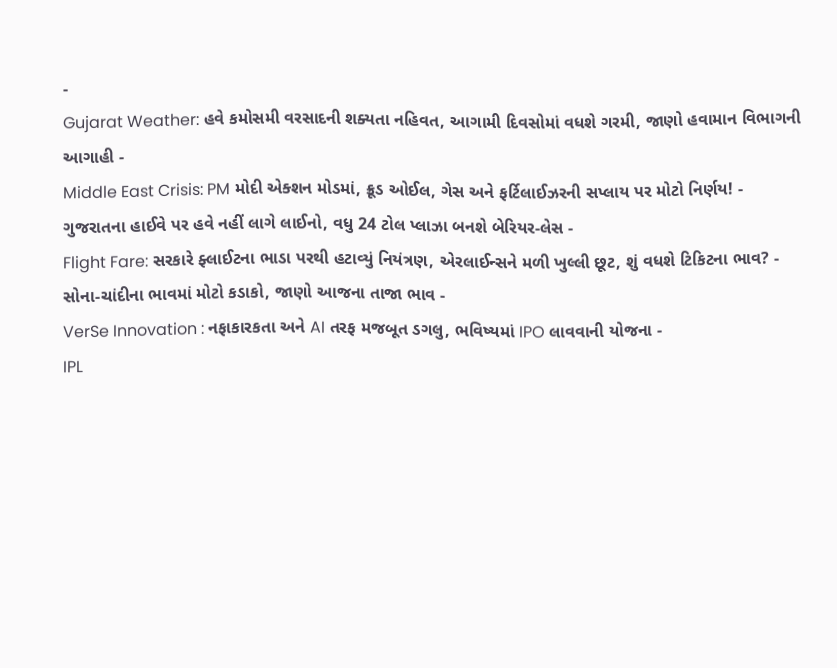-
Gujarat Weather: હવે કમોસમી વરસાદની શક્યતા નહિવત, આગામી દિવસોમાં વધશે ગરમી, જાણો હવામાન વિભાગની આગાહી -
Middle East Crisis: PM મોદી એક્શન મોડમાં, ક્રૂડ ઓઈલ, ગેસ અને ફર્ટિલાઈઝરની સપ્લાય પર મોટો નિર્ણય! -
ગુજરાતના હાઈવે પર હવે નહીં લાગે લાઈનો, વધુ 24 ટોલ પ્લાઝા બનશે બેરિયર-લેસ -
Flight Fare: સરકારે ફ્લાઈટના ભાડા પરથી હટાવ્યું નિયંત્રણ, એરલાઈન્સને મળી ખુલ્લી છૂટ, શું વધશે ટિકિટના ભાવ? -
સોના-ચાંદીના ભાવમાં મોટો કડાકો, જાણો આજના તાજા ભાવ -
VerSe Innovation : નફાકારકતા અને AI તરફ મજબૂત ડગલુ, ભવિષ્યમાં IPO લાવવાની યોજના -
IPL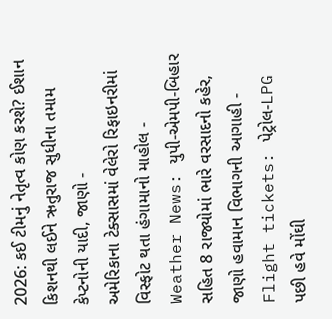2026: કઈ ટીમનું નેતૃત્વ કોણ કરશે? ઈશાન કિશનથી લઈને ઋતુરાજ સુધીના તમામ કેપ્ટનોની યાદી, જાણો -
અમેરિકાના ટેક્સાસમાં વેલેરો રિફાઇનરીમાં વિસ્ફોટ થતા હંગામાનો માહોલ -
Weather News: યુપી-એમપી-બિહાર સહિત 8 રાજ્યોમાં ભારે વરસાદનો કહેર, જાણો હવામાન વિભાગની આગાહી -
Flight tickets: પેટ્રોલ-LPG પછી હવે મોંઘી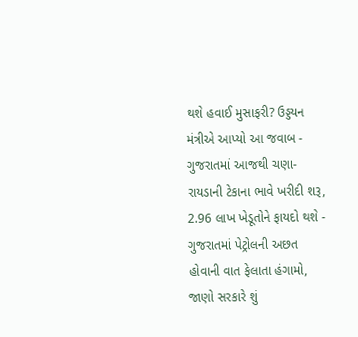થશે હવાઈ મુસાફરી? ઉડ્ડયન મંત્રીએ આપ્યો આ જવાબ -
ગુજરાતમાં આજથી ચણા-રાયડાની ટેકાના ભાવે ખરીદી શરૂ, 2.96 લાખ ખેડૂતોને ફાયદો થશે -
ગુજરાતમાં પેટ્રોલની અછત હોવાની વાત ફેલાતા હંગામો, જાણો સરકારે શું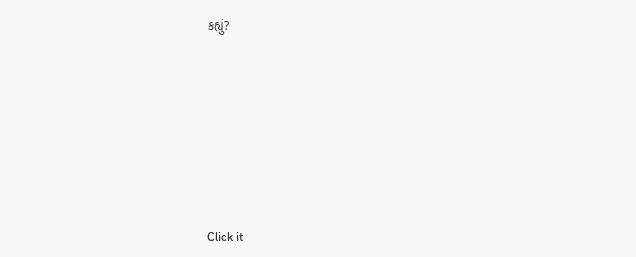કહ્યું?










Click it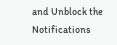and Unblock the Notifications